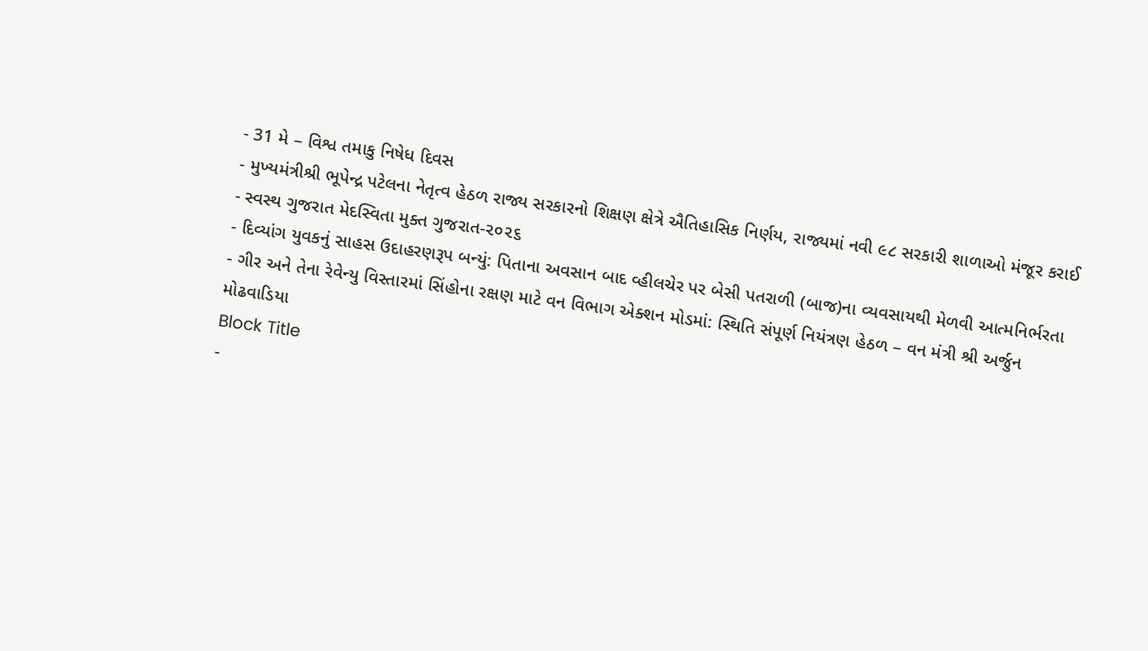- 31 મે – વિશ્વ તમાકુ નિષેધ દિવસ
- મુખ્યમંત્રીશ્રી ભૂપેન્દ્ર પટેલના નેતૃત્વ હેઠળ રાજ્ય સરકારનો શિક્ષણ ક્ષેત્રે ઐતિહાસિક નિર્ણય, રાજ્યમાં નવી ૯૮ સરકારી શાળાઓ મંજૂર કરાઈ
- સ્વસ્થ ગુજરાત મેદસ્વિતા મુક્ત ગુજરાત-૨૦૨૬
- દિવ્યાંગ યુવકનું સાહસ ઉદાહરણરૂપ બન્યું: પિતાના અવસાન બાદ વ્હીલચેર પર બેસી પતરાળી (બાજ)ના વ્યવસાયથી મેળવી આત્મનિર્ભરતા
- ગીર અને તેના રેવેન્યુ વિસ્તારમાં સિંહોના રક્ષણ માટે વન વિભાગ એક્શન મોડમાં: સ્થિતિ સંપૂર્ણ નિયંત્રણ હેઠળ – વન મંત્રી શ્રી અર્જુન મોઢવાડિયા
Block Title
-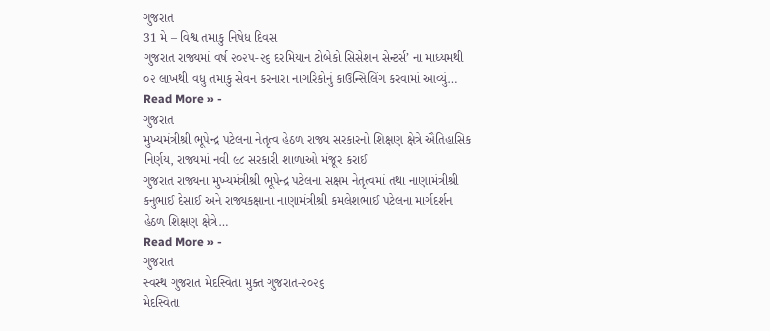ગુજરાત
31 મે – વિશ્વ તમાકુ નિષેધ દિવસ
ગુજરાત રાજ્યમાં વર્ષ ૨૦૨૫-૨૬ દરમિયાન ટોબેકો સિસેશન સેન્ટર્સ’ ના માધ્યમથી ૦૨ લાખથી વધુ તમાકુ સેવન કરનારા નાગરિકોનું કાઉન્સિલિંગ કરવામાં આવ્યું…
Read More » -
ગુજરાત
મુખ્યમંત્રીશ્રી ભૂપેન્દ્ર પટેલના નેતૃત્વ હેઠળ રાજ્ય સરકારનો શિક્ષણ ક્ષેત્રે ઐતિહાસિક નિર્ણય, રાજ્યમાં નવી ૯૮ સરકારી શાળાઓ મંજૂર કરાઈ
ગુજરાત રાજ્યના મુખ્યમંત્રીશ્રી ભૂપેન્દ્ર પટેલના સક્ષમ નેતૃત્વમાં તથા નાણામંત્રીશ્રી કનુભાઈ દેસાઈ અને રાજ્યકક્ષાના નાણામંત્રીશ્રી કમલેશભાઈ પટેલના માર્ગદર્શન હેઠળ શિક્ષણ ક્ષેત્રે…
Read More » -
ગુજરાત
સ્વસ્થ ગુજરાત મેદસ્વિતા મુક્ત ગુજરાત-૨૦૨૬
મેદસ્વિતા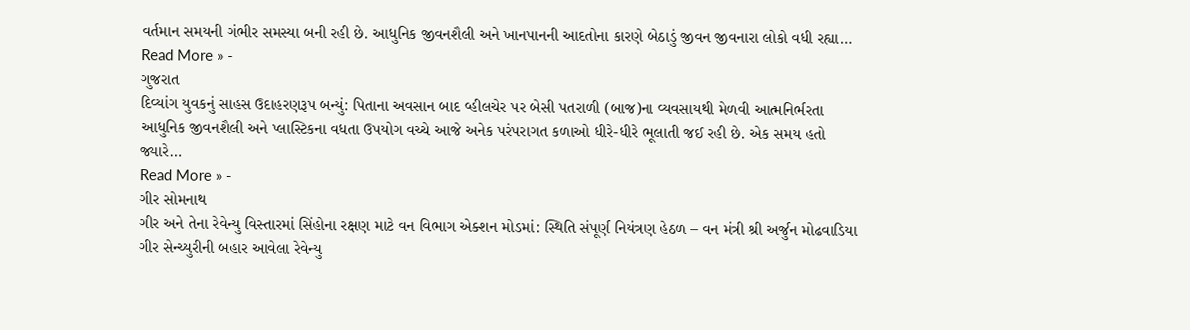વર્તમાન સમયની ગંભીર સમસ્યા બની રહી છે. આધુનિક જીવનશૈલી અને ખાનપાનની આદતોના કારણે બેઠાડું જીવન જીવનારા લોકો વધી રહ્યા…
Read More » -
ગુજરાત
દિવ્યાંગ યુવકનું સાહસ ઉદાહરણરૂપ બન્યું: પિતાના અવસાન બાદ વ્હીલચેર પર બેસી પતરાળી (બાજ)ના વ્યવસાયથી મેળવી આત્મનિર્ભરતા
આધુનિક જીવનશૈલી અને પ્લાસ્ટિકના વધતા ઉપયોગ વચ્ચે આજે અનેક પરંપરાગત કળાઓ ધીરે-ધીરે ભૂલાતી જઈ રહી છે. એક સમય હતો જ્યારે…
Read More » -
ગીર સોમનાથ
ગીર અને તેના રેવેન્યુ વિસ્તારમાં સિંહોના રક્ષણ માટે વન વિભાગ એક્શન મોડમાં: સ્થિતિ સંપૂર્ણ નિયંત્રણ હેઠળ – વન મંત્રી શ્રી અર્જુન મોઢવાડિયા
ગીર સેન્ચ્યુરીની બહાર આવેલા રેવેન્યુ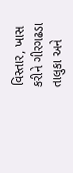વિસ્તાર, ખાસ કરીને ગીરગઢડા તાલુકા અને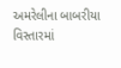અમરેલીના બાબરીયા વિસ્તારમાં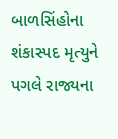બાળસિંહોના શંકાસ્પદ મૃત્યુને પગલે રાજ્યના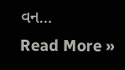વન…
Read More »